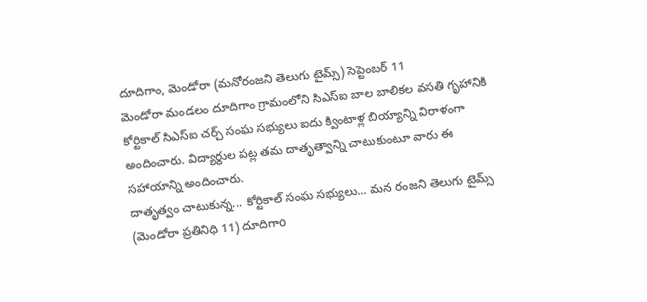దూదిగాం, మెండోరా (మనోరంజని తెలుగు టైమ్స్) సెప్టెంబర్ 11
మెండోరా మండలం దూదిగాం గ్రామంలోని సిఎస్ఐ బాల బాలికల వసతి గృహానికి కోర్టికాల్ సిఎస్ఐ చర్చ్ సంఘ సభ్యులు ఐదు క్వింటాళ్ల బియ్యాన్ని విరాళంగా అందించారు. విద్యార్థుల పట్ల తమ దాతృత్వాన్ని చాటుకుంటూ వారు ఈ సహాయాన్ని అందించారు.
దాతృత్వం చాటుకున్న... కోర్టికాల్ సంఘ సభ్యులు... మన రంజని తెలుగు టైమ్స్ (మెండోరా ప్రతినిధి 11) దూదిగాo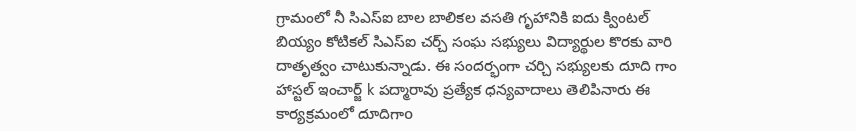గ్రామంలో నీ సిఎస్ఐ బాల బాలికల వసతి గృహానికి ఐదు క్వింటల్ బియ్యం కోటికల్ సిఎస్ఐ చర్చ్ సంఘ సభ్యులు విద్యార్థుల కొరకు వారి దాతృత్వం చాటుకున్నాడు. ఈ సందర్భంగా చర్చి సభ్యులకు దూది గాం హాస్టల్ ఇంచార్జ్ k పద్మారావు ప్రత్యేక ధన్యవాదాలు తెలిపినారు ఈ కార్యక్రమంలో దూదిగాo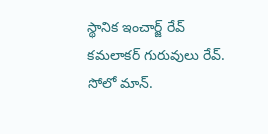స్థానిక ఇంచార్జ్ రేవ్ కమలాకర్ గురువులు రేవ్. సోలో మాన్.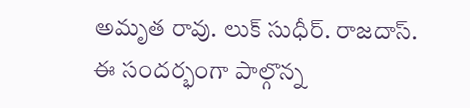అమృత రావు. లుక్ సుధీర్. రాజదాస్. ఈ సందర్భంగా పాల్గొన్న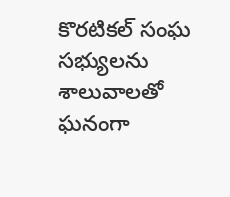కొరటికల్ సంఘ సభ్యులను శాలువాలతో ఘనంగా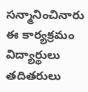సన్మానించినారు ఈ కార్యక్రమం విద్యార్థులు తదితరులు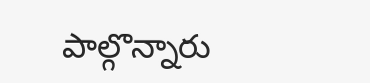పాల్గొన్నారు